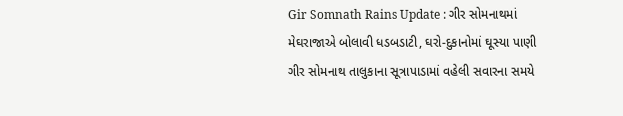Gir Somnath Rains Update : ગીર સોમનાથમાં મેઘરાજાએ બોલાવી ધડબડાટી, ઘરો-દુકાનોમાં ઘૂસ્યા પાણી
ગીર સોમનાથ તાલુકાના સૂત્રાપાડામાં વહેલી સવારના સમયે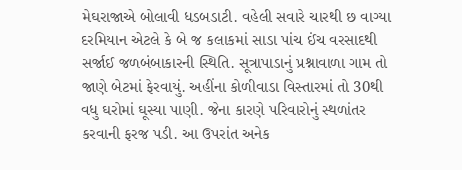મેઘરાજાએ બોલાવી ધડબડાટી. વહેલી સવારે ચારથી છ વાગ્યા દરમિયાન એટલે કે બે જ કલાકમાં સાડા પાંચ ઈંચ વરસાદથી સર્જાઈ જળબંબાકારની સ્થિતિ. સૂત્રાપાડાનું પ્રશ્નાવાળા ગામ તો જાણે બેટમાં ફેરવાયું. અહીંના કોળીવાડા વિસ્તારમાં તો 30થી વધુ ઘરોમાં ઘૂસ્યા પાણી. જેના કારણે પરિવારોનું સ્થળાંતર કરવાની ફરજ પડી. આ ઉપરાંત અનેક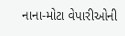નાના-મોટા વેપારીઓની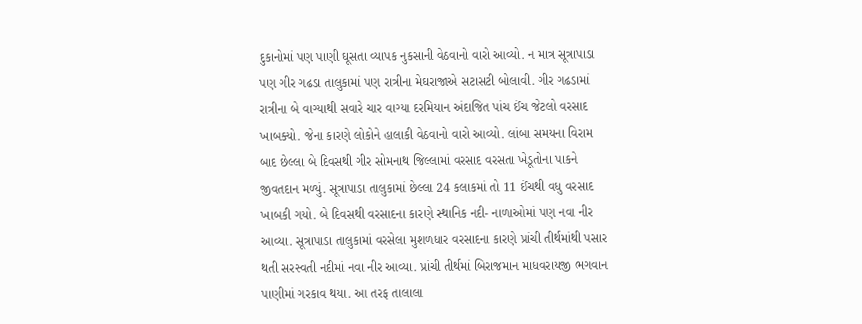દુકાનોમાં પણ પાણી ઘૂસતા વ્યાપક નુકસાની વેઠવાનો વારો આવ્યો. ન માત્ર સૂત્રાપાડા પણ ગીર ગઢડા તાલુકામાં પણ રાત્રીના મેઘરાજાએ સટાસટી બોલાવી. ગીર ગઢડામાં રાત્રીના બે વાગ્યાથી સવારે ચાર વાગ્યા દરમિયાન અંદાજિત પાંચ ઈંચ જેટલો વરસાદ ખાબક્યો. જેના કારણે લોકોને હાલાકી વેઠવાનો વારો આવ્યો. લાંબા સમયના વિરામ બાદ છેલ્લા બે દિવસથી ગીર સોમનાથ જિલ્લામાં વરસાદ વરસતા ખેડૂતોના પાકને જીવતદાન મળ્યું. સૂત્રાપાડા તાલુકામાં છેલ્લા 24 કલાકમાં તો 11 ઈંચથી વધુ વરસાદ ખાબકી ગયો. બે દિવસથી વરસાદના કારણે સ્થાનિક નદી- નાળાઓમાં પણ નવા નીર આવ્યા. સૂત્રાપાડા તાલુકામાં વરસેલા મુશળધાર વરસાદના કારણે પ્રાંચી તીર્થમાંથી પસાર થતી સરસ્વતી નદીમાં નવા નીર આવ્યા. પ્રાંચી તીર્થમાં બિરાજમાન માધવરાયજી ભગવાન પાણીમાં ગરકાવ થયા. આ તરફ તાલાલા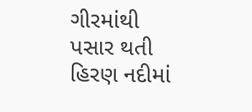ગીરમાંથી પસાર થતી હિરણ નદીમાં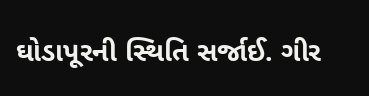ઘોડાપૂરની સ્થિતિ સર્જાઈ. ગીર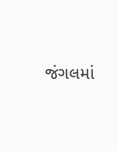જંગલમાં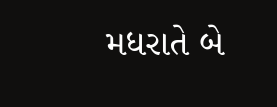મધરાતે બે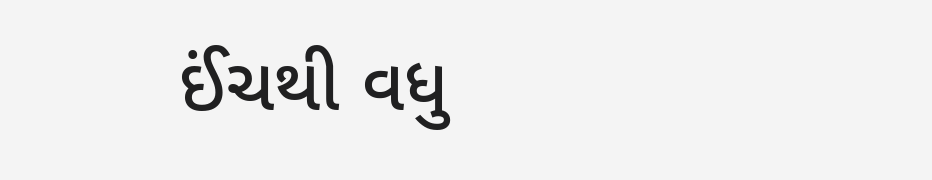ઈંચથી વધુ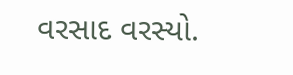વરસાદ વરસ્યો.